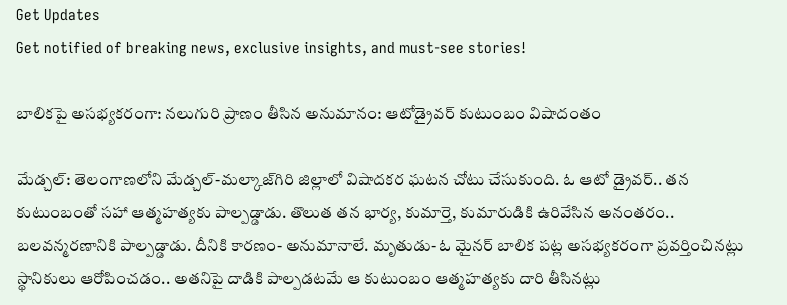Get Updates
Get notified of breaking news, exclusive insights, and must-see stories!

బాలికపై అసభ్యకరంగా: నలుగురి ప్రాణం తీసిన అనుమానం: ఆటోడ్రైవర్ కుటుంబం విషాదంతం

మేడ్చల్: తెలంగాణలోని మేడ్చల్-మల్కాజ్‌గిరి జిల్లాలో విషాదకర ఘటన చోటు చేసుకుంది. ఓ ఆటో డ్రైవర్.. తన కుటుంబంతో సహా ఆత్మహత్యకు పాల్పడ్డాడు. తొలుత తన భార్య, కుమార్తె, కుమారుడికి ఉరివేసిన అనంతరం.. బలవన్మరణానికి పాల్పడ్డాడు. దీనికి కారణం- అనుమానాలే. మృతుడు- ఓ మైనర్ బాలిక పట్ల అసభ్యకరంగా ప్రవర్తించినట్లు స్థానికులు ఆరోపించడం.. అతనిపై దాడికి పాల్పడటమే ఆ కుటుంబం ఆత్మహత్యకు దారి తీసినట్లు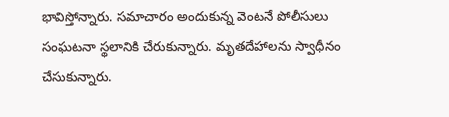భావిస్తోన్నారు. సమాచారం అందుకున్న వెంటనే పోలీసులు సంఘటనా స్థలానికి చేరుకున్నారు. మృతదేహాలను స్వాధీనం చేసుకున్నారు.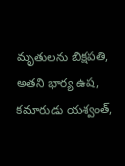మృతులను బిక్షపతి, అతని భార్య ఉష, కమారుడు యశ్వంత్,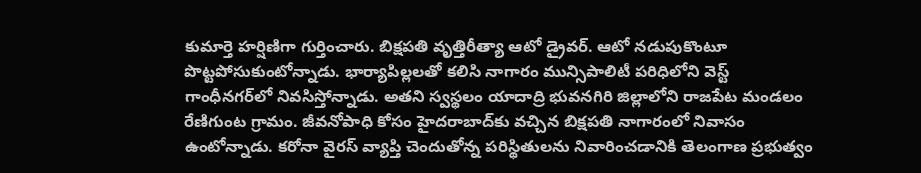కుమార్తె హర్షిణిగా గుర్తించారు. బిక్షపతి వృత్తిరీత్యా ఆటో డ్రైవర్. ఆటో నడుపుకొంటూ పొట్టపోసుకుంటోన్నాడు. భార్యాపిల్లలతో కలిసి నాగారం మున్సిపాలిటీ పరిధిలోని వెస్ట్ గాంధీనగర్‌లో నివసిస్తోన్నాడు. అతని స్వస్థలం యాదాద్రి భువనగిరి జిల్లాలోని రాజపేట మండలం రేణిగుంట గ్రామం. జీవనోపాధి కోసం హైదరాబాద్‌కు వచ్చిన బిక్షపతి నాగారంలో నివాసం ఉంటోన్నాడు. కరోనా వైరస్ వ్యాప్తి చెందుతోన్న పరిస్థితులను నివారించడానికి తెలంగాణ ప్రభుత్వం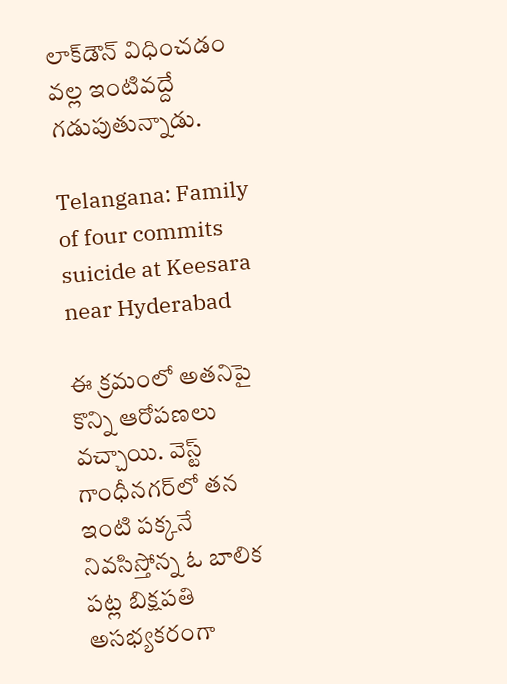లాక్‌డౌన్ విధించడం వల్ల ఇంటివద్దే గడుపుతున్నాడు.

Telangana: Family of four commits suicide at Keesara near Hyderabad

ఈ క్రమంలో అతనిపై కొన్ని ఆరోపణలు వచ్చాయి. వెస్ట్ గాంధీనగర్‌లో తన ఇంటి పక్కనే నివసిస్తోన్న ఓ బాలిక పట్ల బిక్షపతి అసభ్యకరంగా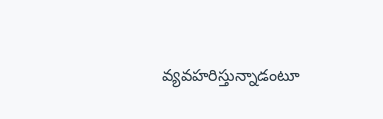వ్యవహరిస్తున్నాడంటూ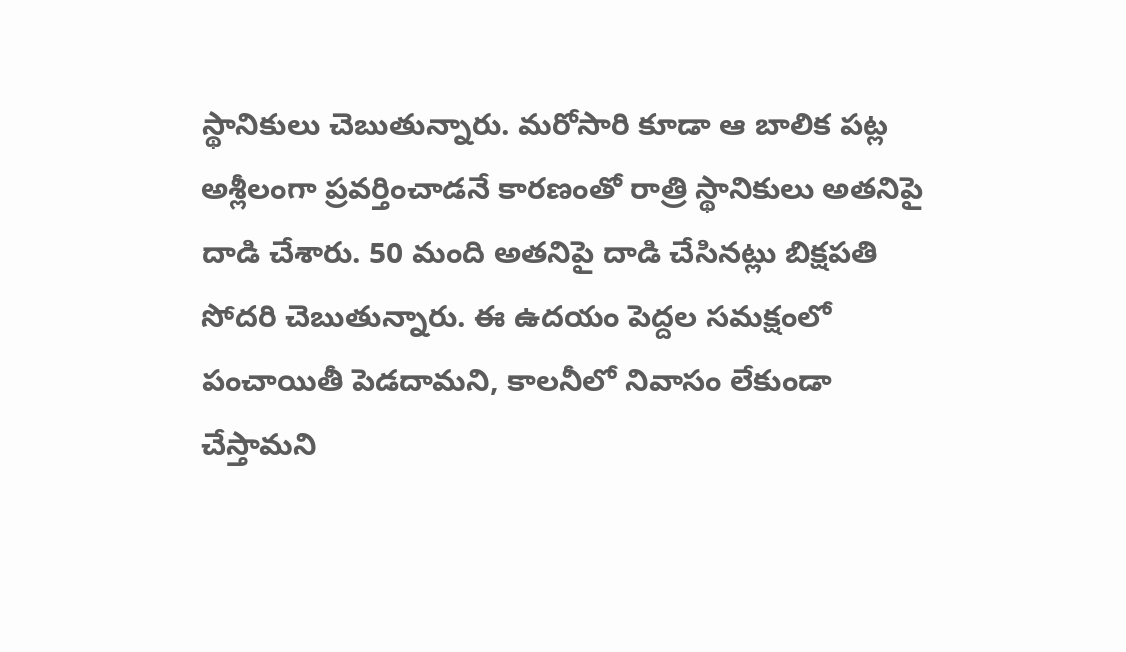స్థానికులు చెబుతున్నారు. మరోసారి కూడా ఆ బాలిక పట్ల అశ్లీలంగా ప్రవర్తించాడనే కారణంతో రాత్రి స్థానికులు అతనిపై దాడి చేశారు. 50 మంది అతనిపై దాడి చేసినట్లు బిక్షపతి సోదరి చెబుతున్నారు. ఈ ఉదయం పెద్దల సమక్షంలో పంచాయితీ పెడదామని, కాలనీలో నివాసం లేకుండా చేస్తామని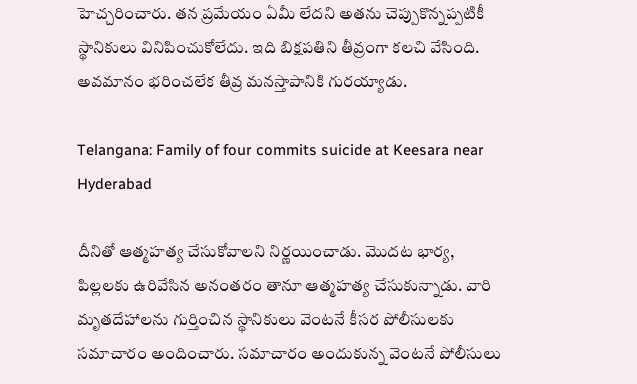హెచ్చరించారు. తన ప్రమేయం ఏమీ లేదని అతను చెప్పుకొన్నప్పటికీ స్థానికులు వినిపించుకోలేదు. ఇది బిక్షపతిని తీవ్రంగా కలచి వేసింది. అవమానం భరించలేక తీవ్ర మనస్తాపానికి గురయ్యాడు.

Telangana: Family of four commits suicide at Keesara near Hyderabad

దీనితో ఆత్మహత్య చేసుకోవాలని నిర్ణయించాడు. మొదట భార్య, పిల్లలకు ఉరివేసిన అనంతరం తానూ ఆత్మహత్య చేసుకున్నాడు. వారి మృతదేహాలను గుర్తించిన స్థానికులు వెంటనే కీసర పోలీసులకు సమాచారం అందించారు. సమాచారం అందుకున్న వెంటనే పోలీసులు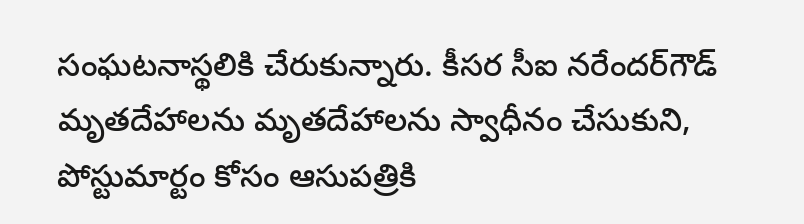సంఘటనాస్థలికి చేరుకున్నారు. కీసర సీఐ నరేందర్‌గౌడ్‌ మృతదేహాలను మృతదేహాలను స్వాధీనం చేసుకుని, పోస్టుమార్టం కోసం ఆసుపత్రికి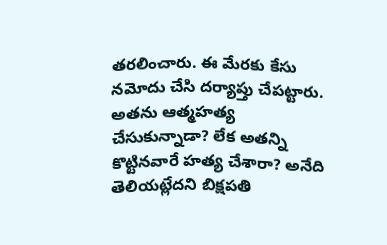తరలించారు. ఈ మేరకు కేసు నమోదు చేసి దర్యాప్తు చేపట్టారు. అతను ఆత్మహత్య చేసుకున్నాడా? లేక అతన్ని కొట్టినవారే హత్య చేశారా? అనేది తెలియట్లేదని బిక్షపతి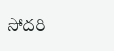సోదరి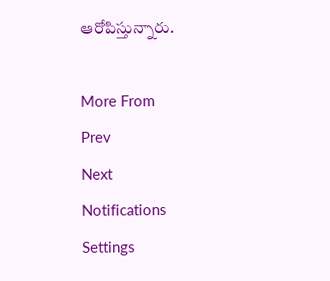ఆరోపిస్తున్నారు.

More From
Prev
Next
Notifications
Settings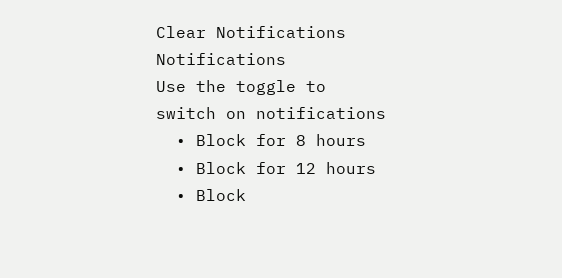Clear Notifications
Notifications
Use the toggle to switch on notifications
  • Block for 8 hours
  • Block for 12 hours
  • Block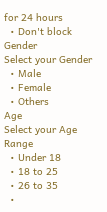for 24 hours
  • Don't block
Gender
Select your Gender
  • Male
  • Female
  • Others
Age
Select your Age Range
  • Under 18
  • 18 to 25
  • 26 to 35
  •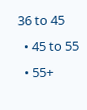36 to 45
  • 45 to 55
  • 55+